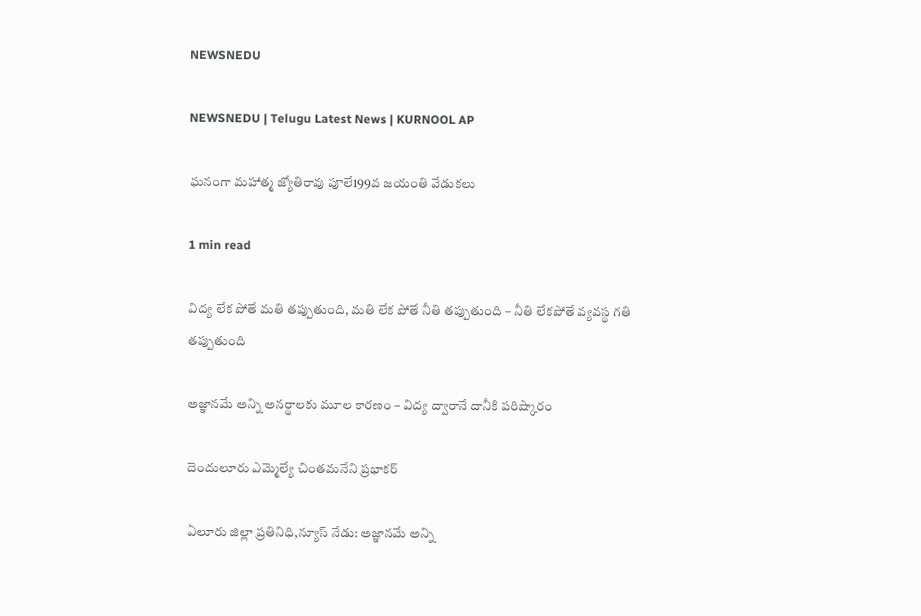NEWSNEDU

NEWSNEDU | Telugu Latest News | KURNOOL AP

ఘనంగా మహాత్మ జ్యోతిరావు పూలే199వ జయంతి వేడుకలు

1 min read

విద్య లేక పోతే మతి తప్పుతుంది, మతి లేక పోతే నీతి తప్పుతుంది – నీతి లేకపోతే వ్యవస్థ గతి తప్పుతుంది

అజ్ఞానమే అన్ని అనర్థాలకు మూల కారణం – విద్య ద్వారానే దానీకి పరిష్కారం

దెందులూరు ఎమ్మెల్యే చింతమనేని ప్రభాకర్

ఏలూరు జిల్లా ప్రతినిధి,న్యూస్ నేడు: అజ్ఞానమే అన్ని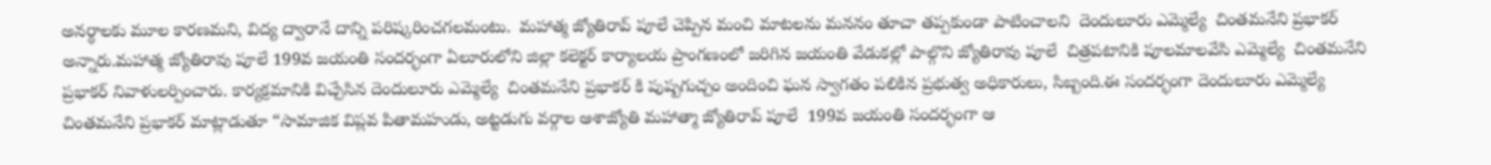అనర్థాలకు మూల కారణమని, విద్య ద్వారానే దాన్ని పరిష్కరించగలమంటు.  మహాత్మ జ్యోతిరావ్ పూలే చెప్పిన మంచి మాటలను మననం తూచా తప్పకుండా పాటించాలని  దెందులూరు ఎమ్మెల్యే  చింతమనేని ప్రభాకర్ అన్నారు.మహాత్మ జ్యోతిరావు పూలే 199వ జయంతి సందర్భంగా ఏలూరులోని జిల్లా కలెక్టర్ కార్యాలయ ప్రాంగణంలో జరిగిన జయంతి వేడుకల్లో పాల్గొని జ్యోతిరావు పూలే  చిత్రపటానికి పూలమాలవేసి ఎమ్మెల్యే  చింతమనేని ప్రభాకర్ నివాళులర్పించారు. కార్యక్రమానికి విచ్చేసిన దెందులూరు ఎమ్మెల్యే  చింతమనేని ప్రభాకర్ కి పుష్పగుచ్చం అందించి ఘన స్వాగతం పలికిన ప్రభుత్వ అధికారులు, సిబ్బంది.ఈ సందర్భంగా దెందులూరు ఎమ్మెల్యే  చింతమనేని ప్రభాకర్ మాట్లాడుతూ “సామాజిక విప్లవ పితామహుడు, అట్టడుగు వర్గాల ఆశాజ్యోతి మహాత్మా జ్యోతిరావ్ పూలే  199వ జయంతి సందర్భంగా ఆ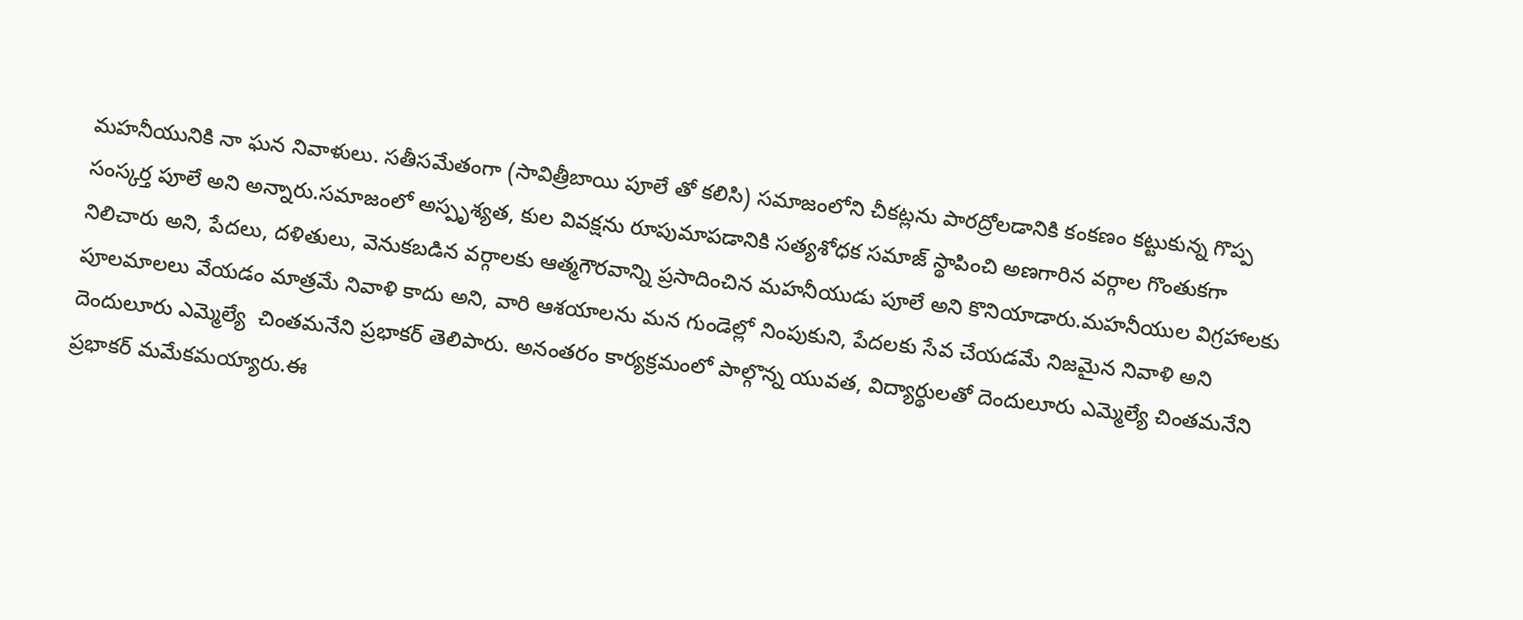మహనీయునికి నా ఘన నివాళులు. సతీసమేతంగా (సావిత్రీబాయి పూలే తో కలిసి) సమాజంలోని చీకట్లను పారద్రోలడానికి కంకణం కట్టుకున్న గొప్ప సంస్కర్త పూలే అని అన్నారు.సమాజంలో అస్పృశ్యత, కుల వివక్షను రూపుమాపడానికి సత్యశోధక సమాజ్ స్థాపించి అణగారిన వర్గాల గొంతుకగా నిలిచారు అని, పేదలు, దళితులు, వెనుకబడిన వర్గాలకు ఆత్మగౌరవాన్ని ప్రసాదించిన మహనీయుడు పూలే అని కొనియాడారు.మహనీయుల విగ్రహాలకు పూలమాలలు వేయడం మాత్రమే నివాళి కాదు అని, వారి ఆశయాలను మన గుండెల్లో నింపుకుని, పేదలకు సేవ చేయడమే నిజమైన నివాళి అని దెందులూరు ఎమ్మెల్యే  చింతమనేని ప్రభాకర్ తెలిపారు. అనంతరం కార్యక్రమంలో పాల్గొన్న యువత, విద్యార్థులతో దెందులూరు ఎమ్మెల్యే చింతమనేని ప్రభాకర్ మమేకమయ్యారు.ఈ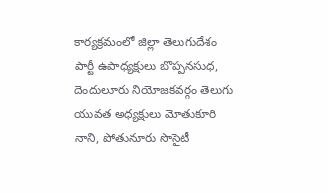కార్యక్రమంలో జిల్లా తెలుగుదేశం పార్టీ ఉపాధ్యక్షులు బొప్పనసుధ, దెందులూరు నియోజకవర్గం తెలుగు యువత అధ్యక్షులు మోతుకూరి నాని, పోతునూరు సొసైటీ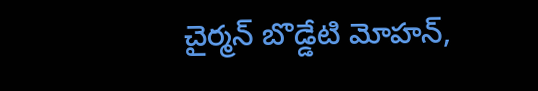చైర్మన్ బొడ్డేటి మోహన్,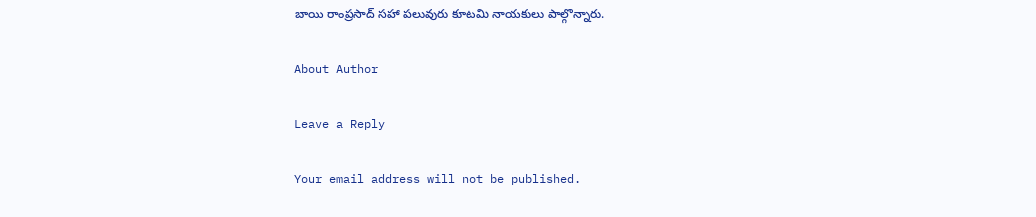బాయి రాంప్రసాద్ సహా పలువురు కూటమి నాయకులు పాల్గొన్నారు.

About Author

Leave a Reply

Your email address will not be published.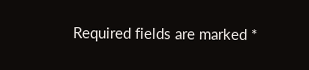Required fields are marked *